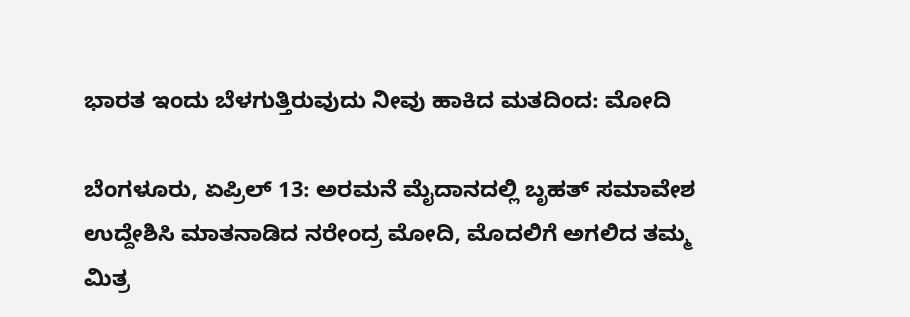ಭಾರತ ಇಂದು ಬೆಳಗುತ್ತಿರುವುದು ನೀವು ಹಾಕಿದ ಮತದಿಂದ: ಮೋದಿ

ಬೆಂಗಳೂರು, ಏಪ್ರಿಲ್ 13: ಅರಮನೆ ಮೈದಾನದಲ್ಲಿ ಬೃಹತ್ ಸಮಾವೇಶ ಉದ್ದೇಶಿಸಿ ಮಾತನಾಡಿದ ನರೇಂದ್ರ ಮೋದಿ, ಮೊದಲಿಗೆ ಅಗಲಿದ ತಮ್ಮ ಮಿತ್ರ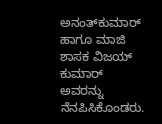ಅನಂತ್‌ಕುಮಾರ್ ಹಾಗೂ ಮಾಜಿ ಶಾಸಕ ವಿಜಯ್ ಕುಮಾರ್ ಅವರನ್ನು ನೆನಪಿಸಿಕೊಂಡರು.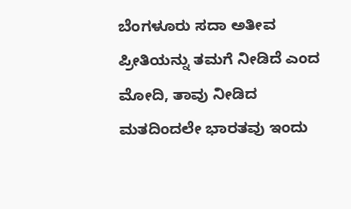ಬೆಂಗಳೂರು ಸದಾ ಅತೀವ ಪ್ರೀತಿಯನ್ನು ತಮಗೆ ನೀಡಿದೆ ಎಂದ ಮೋದಿ, ತಾವು ನೀಡಿದ ಮತದಿಂದಲೇ ಭಾರತವು ಇಂದು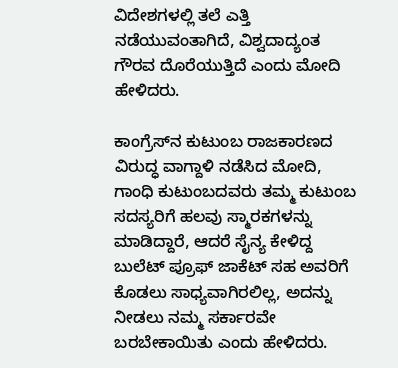ವಿದೇಶಗಳಲ್ಲಿ ತಲೆ ಎತ್ತಿ ನಡೆಯುವಂತಾಗಿದೆ, ವಿಶ್ವದಾದ್ಯಂತ ಗೌರವ ದೊರೆಯುತ್ತಿದೆ ಎಂದು ಮೋದಿ ಹೇಳಿದರು.

ಕಾಂಗ್ರೆಸ್‌ನ ಕುಟುಂಬ ರಾಜಕಾರಣದ ವಿರುದ್ಧ ವಾಗ್ದಾಳಿ ನಡೆಸಿದ ಮೋದಿ, ಗಾಂಧಿ ಕುಟುಂಬದವರು ತಮ್ಮ ಕುಟುಂಬ ಸದಸ್ಯರಿಗೆ ಹಲವು ಸ್ಮಾರಕಗಳನ್ನು ಮಾಡಿದ್ದಾರೆ, ಆದರೆ ಸೈನ್ಯ ಕೇಳಿದ್ದ ಬುಲೆಟ್ ಪ್ರೂಫ್ ಜಾಕೆಟ್ ಸಹ ಅವರಿಗೆ ಕೊಡಲು ಸಾಧ್ಯವಾಗಿರಲಿಲ್ಲ, ಅದನ್ನು ನೀಡಲು ನಮ್ಮ ಸರ್ಕಾರವೇ ಬರಬೇಕಾಯಿತು ಎಂದು ಹೇಳಿದರು.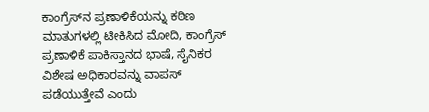ಕಾಂಗ್ರೆಸ್‌ನ ಪ್ರಣಾಳಿಕೆಯನ್ನು ಕಠಿಣ ಮಾತುಗಳಲ್ಲಿ ಟೀಕಿಸಿದ ಮೋದಿ, ಕಾಂಗ್ರೆಸ್ ಪ್ರಣಾಳಿಕೆ ಪಾಕಿಸ್ತಾನದ ಭಾಷೆ, ಸೈನಿಕರ ವಿಶೇಷ ಅಧಿಕಾರವನ್ನು ವಾಪಸ್ ಪಡೆಯುತ್ತೇವೆ ಎಂದು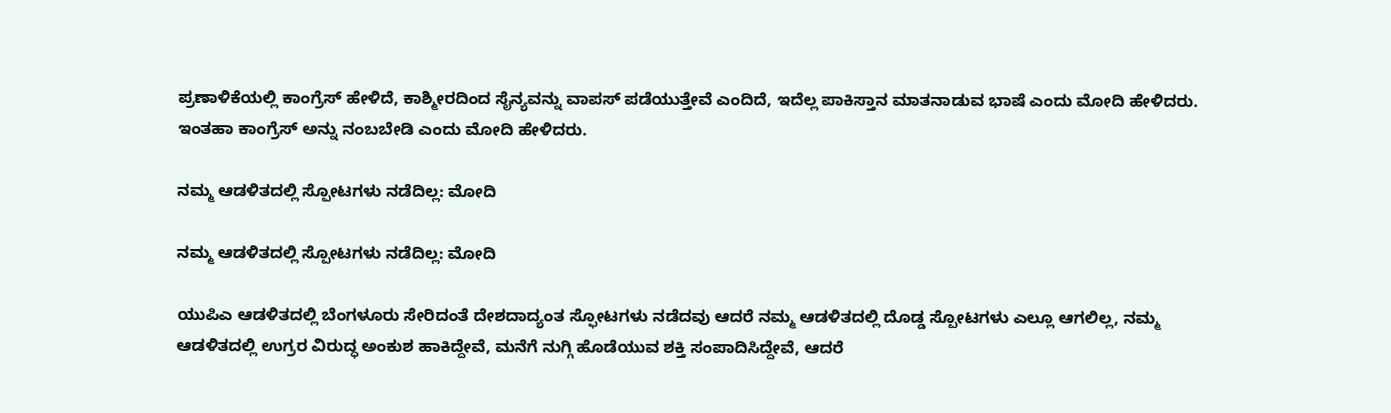ಪ್ರಣಾಳಿಕೆಯಲ್ಲಿ ಕಾಂಗ್ರೆಸ್ ಹೇಳಿದೆ, ಕಾಶ್ಮೀರದಿಂದ ಸೈನ್ಯವನ್ನು ವಾಪಸ್ ಪಡೆಯುತ್ತೇವೆ ಎಂದಿದೆ, ಇದೆಲ್ಲ ಪಾಕಿಸ್ತಾನ ಮಾತನಾಡುವ ಭಾಷೆ ಎಂದು ಮೋದಿ ಹೇಳಿದರು. ಇಂತಹಾ ಕಾಂಗ್ರೆಸ್ ಅನ್ನು ನಂಬಬೇಡಿ ಎಂದು ಮೋದಿ ಹೇಳಿದರು.

ನಮ್ಮ ಆಡಳಿತದಲ್ಲಿ ಸ್ಪೋಟಗಳು ನಡೆದಿಲ್ಲ: ಮೋದಿ

ನಮ್ಮ ಆಡಳಿತದಲ್ಲಿ ಸ್ಪೋಟಗಳು ನಡೆದಿಲ್ಲ: ಮೋದಿ

ಯುಪಿಎ ಆಡಳಿತದಲ್ಲಿ ಬೆಂಗಳೂರು ಸೇರಿದಂತೆ ದೇಶದಾದ್ಯಂತ ಸ್ಫೋಟಗಳು ನಡೆದವು ಆದರೆ ನಮ್ಮ ಆಡಳಿತದಲ್ಲಿ ದೊಡ್ಡ ಸ್ಪೋಟಗಳು ಎಲ್ಲೂ ಆಗಲಿಲ್ಲ, ನಮ್ಮ ಆಡಳಿತದಲ್ಲಿ ಉಗ್ರರ ವಿರುದ್ಧ ಅಂಕುಶ ಹಾಕಿದ್ದೇವೆ, ಮನೆಗೆ ನುಗ್ಗಿ ಹೊಡೆಯುವ ಶಕ್ತಿ ಸಂಪಾದಿಸಿದ್ದೇವೆ, ಆದರೆ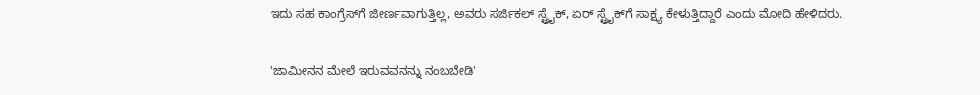ಇದು ಸಹ ಕಾಂಗ್ರೆಸ್‌ಗೆ ಜೀರ್ಣವಾಗುತ್ತಿಲ್ಲ, ಅವರು ಸರ್ಜಿಕಲ್ ಸ್ಟ್ರೈಕ್, ಏರ್ ಸ್ಟ್ರೈಕ್‌ಗೆ ಸಾಕ್ಷ್ಯ ಕೇಳುತ್ತಿದ್ದಾರೆ ಎಂದು ಮೋದಿ ಹೇಳಿದರು.

'ಜಾಮೀನನ ಮೇಲೆ ಇರುವವನನ್ನು ನಂಬಬೇಡಿ'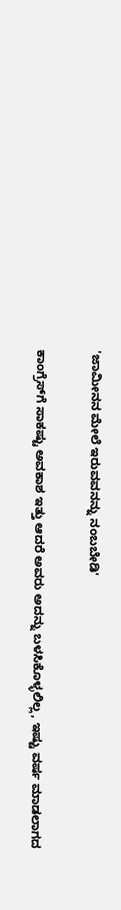'ಜಾಮೀನನ ಮೇಲೆ ಇರುವವನನ್ನು ನಂಬಬೇಡಿ'

ಕಾಂಗ್ರೆಸ್‌ಗೆ ಸಾಕಷ್ಟು ಅವಕಾಶ ಇತ್ತು ಆದರೆ ಅವರು ಅದನ್ನು ಬಳಸಿಕೊಳ್ಳಲಿಲ್ಲ, ಇಷ್ಟು ವರ್ಷ ಮಾಡಲಾಗದ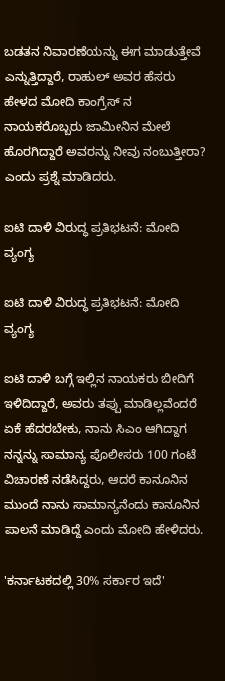ಬಡತನ ನಿವಾರಣೆಯನ್ನು ಈಗ ಮಾಡುತ್ತೇವೆ ಎನ್ನುತ್ತಿದ್ದಾರೆ, ರಾಹುಲ್ ಅವರ ಹೆಸರು ಹೇಳದ ಮೋದಿ ಕಾಂಗ್ರೆಸ್ ನ ನಾಯಕರೊಬ್ಬರು ಜಾಮೀನಿನ ಮೇಲೆ ಹೊರಗಿದ್ದಾರೆ ಅವರನ್ನು ನೀವು ನಂಬುತ್ತೀರಾ? ಎಂದು ಪ್ರಶ್ನೆ ಮಾಡಿದರು.

ಐಟಿ ದಾಳಿ ವಿರುದ್ಧ ಪ್ರತಿಭಟನೆ: ಮೋದಿ ವ್ಯಂಗ್ಯ

ಐಟಿ ದಾಳಿ ವಿರುದ್ಧ ಪ್ರತಿಭಟನೆ: ಮೋದಿ ವ್ಯಂಗ್ಯ

ಐಟಿ ದಾಳಿ ಬಗ್ಗೆ ಇಲ್ಲಿನ ನಾಯಕರು ಬೀದಿಗೆ ಇಳಿದಿದ್ದಾರೆ, ಅವರು ತಪ್ಪು ಮಾಡಿಲ್ಲವೆಂದರೆ ಏಕೆ ಹೆದರಬೇಕು, ನಾನು ಸಿಎಂ ಆಗಿದ್ದಾಗ ನನ್ನನ್ನು ಸಾಮಾನ್ಯ ಪೊಲೀಸರು 100 ಗಂಟೆ ವಿಚಾರಣೆ ನಡೆಸಿದ್ದರು, ಆದರೆ ಕಾನೂನಿನ ಮುಂದೆ ನಾನು ಸಾಮಾನ್ಯನೆಂದು ಕಾನೂನಿನ ಪಾಲನೆ ಮಾಡಿದ್ದೆ ಎಂದು ಮೋದಿ ಹೇಳಿದರು.

'ಕರ್ನಾಟಕದಲ್ಲಿ 30% ಸರ್ಕಾರ ಇದೆ'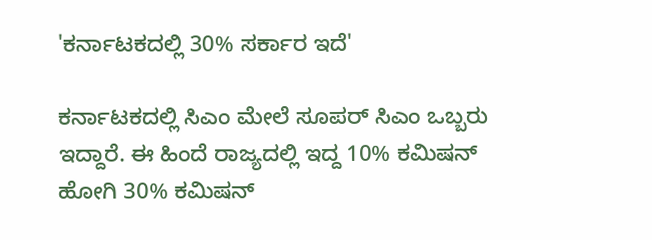'ಕರ್ನಾಟಕದಲ್ಲಿ 30% ಸರ್ಕಾರ ಇದೆ'

ಕರ್ನಾಟಕದಲ್ಲಿ ಸಿಎಂ ಮೇಲೆ ಸೂಪರ್ ಸಿಎಂ ಒಬ್ಬರು ಇದ್ದಾರೆ. ಈ ಹಿಂದೆ ರಾಜ್ಯದಲ್ಲಿ ಇದ್ದ 10% ಕಮಿಷನ್ ಹೋಗಿ 30% ಕಮಿಷನ್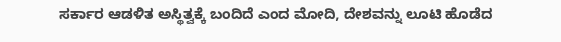ಸರ್ಕಾರ ಆಡಳಿತ ಅಸ್ಥಿತ್ವಕ್ಕೆ ಬಂದಿದೆ ಎಂದ ಮೋದಿ, ದೇಶವನ್ನು ಲೂಟಿ ಹೊಡೆದ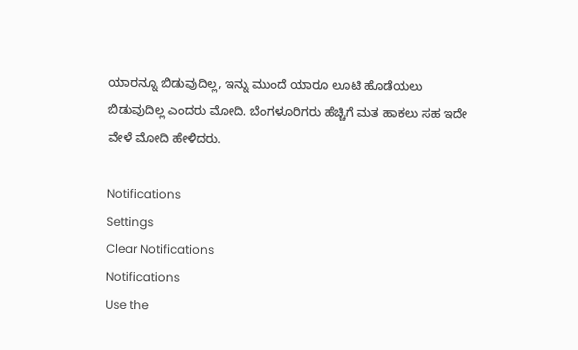ಯಾರನ್ನೂ ಬಿಡುವುದಿಲ್ಲ, ಇನ್ನು ಮುಂದೆ ಯಾರೂ ಲೂಟಿ ಹೊಡೆಯಲು ಬಿಡುವುದಿಲ್ಲ ಎಂದರು ಮೋದಿ. ಬೆಂಗಳೂರಿಗರು ಹೆಚ್ಚಿಗೆ ಮತ ಹಾಕಲು ಸಹ ಇದೇ ವೇಳೆ ಮೋದಿ ಹೇಳಿದರು.

Notifications
Settings
Clear Notifications
Notifications
Use the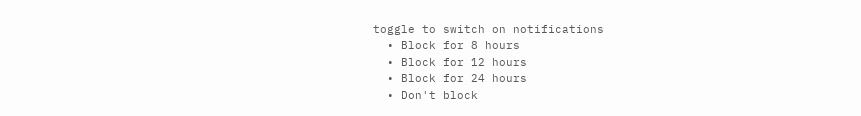toggle to switch on notifications
  • Block for 8 hours
  • Block for 12 hours
  • Block for 24 hours
  • Don't block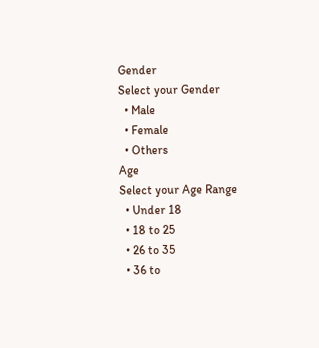Gender
Select your Gender
  • Male
  • Female
  • Others
Age
Select your Age Range
  • Under 18
  • 18 to 25
  • 26 to 35
  • 36 to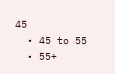45
  • 45 to 55
  • 55+